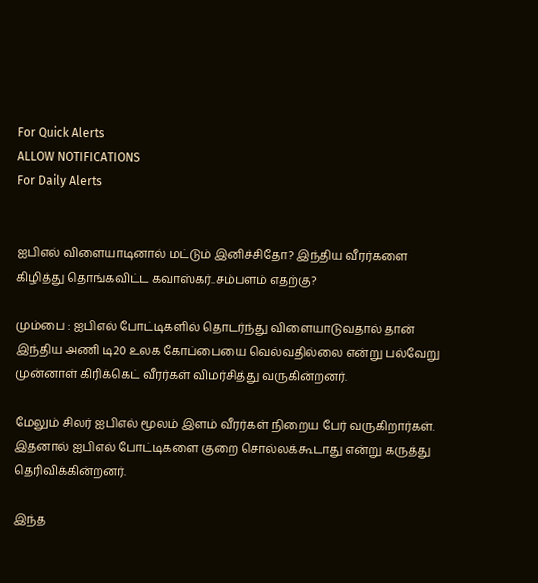For Quick Alerts
ALLOW NOTIFICATIONS
For Daily Alerts


ஐபிஎல் விளையாடினால் மட்டும் இனிச்சிதோ? இந்திய வீரர்களை கிழித்து தொங்கவிட்ட கவாஸ்கர்..சம்பளம் எதற்கு?

மும்பை : ஐபிஎல் போட்டிகளில் தொடர்ந்து விளையாடுவதால் தான் இந்திய அணி டி20 உலக கோப்பையை வெல்வதில்லை என்று பல்வேறு முன்னாள் கிரிக்கெட் வீரர்கள் விமர்சித்து வருகின்றனர்.

மேலும் சிலர் ஐபிஎல் மூலம் இளம் வீரர்கள் நிறைய பேர் வருகிறார்கள். இதனால் ஐபிஎல் போட்டிகளை குறை சொல்லக்கூடாது என்று கருத்து தெரிவிக்கின்றனர்.

இந்த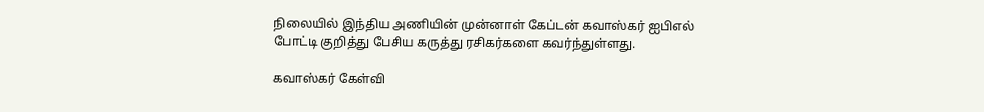நிலையில் இந்திய அணியின் முன்னாள் கேப்டன் கவாஸ்கர் ஐபிஎல் போட்டி குறித்து பேசிய கருத்து ரசிகர்களை கவர்ந்துள்ளது.

கவாஸ்கர் கேள்வி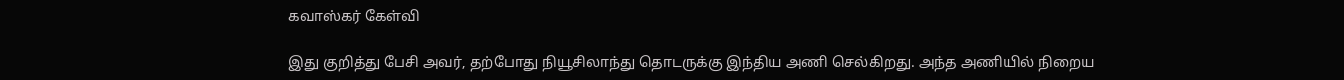கவாஸ்கர் கேள்வி

இது குறித்து பேசி அவர், தற்போது நியூசிலாந்து தொடருக்கு இந்திய அணி செல்கிறது. அந்த அணியில் நிறைய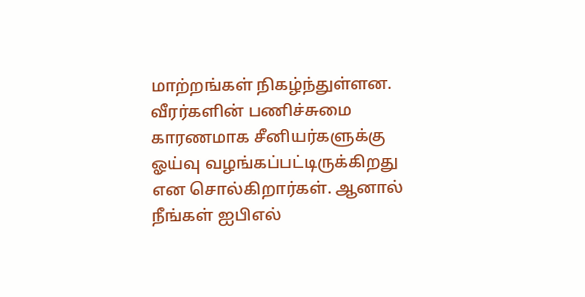மாற்றங்கள் நிகழ்ந்துள்ளன. வீரர்களின் பணிச்சுமை காரணமாக சீனியர்களுக்கு ஓய்வு வழங்கப்பட்டிருக்கிறது என சொல்கிறார்கள். ஆனால் நீங்கள் ஐபிஎல்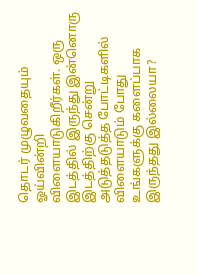தொடர் முழுவதையும் ஓய்வின்றி விளையாடுகிறீர்கள். ஒரு இடத்தில் இருந்து இன்னொரு இடத்திற்கு சென்று அடுத்தடுத்த போட்டிகளில் விளையாடும் போது உங்களுக்கு களைப்பாக இருந்தது இல்லையா?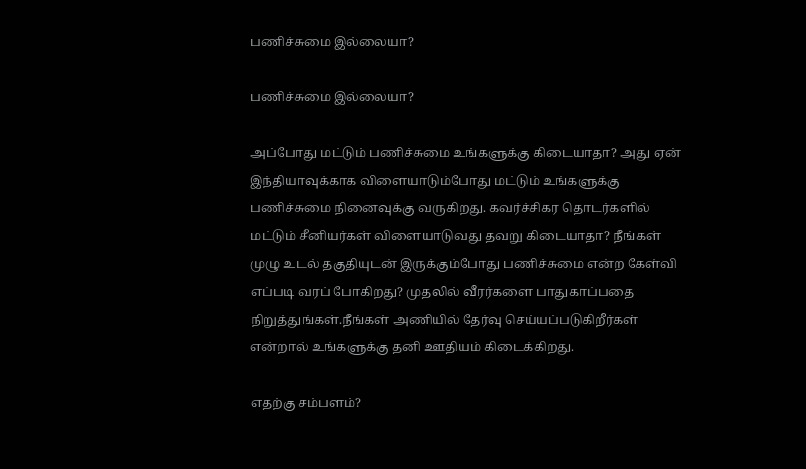பணிச்சுமை இல்லையா?

பணிச்சுமை இல்லையா?

அப்போது மட்டும் பணிச்சுமை உங்களுக்கு கிடையாதா? அது ஏன் இந்தியாவுக்காக விளையாடும்போது மட்டும் உங்களுக்கு பணிச்சுமை நினைவுக்கு வருகிறது. கவர்ச்சிகர தொடர்களில் மட்டும் சீனியர்கள் விளையாடுவது தவறு கிடையாதா? நீங்கள் முழு உடல் தகுதியுடன் இருக்கும்போது பணிச்சுமை என்ற கேள்வி எப்படி வரப் போகிறது? முதலில் வீரர்களை பாதுகாப்பதை நிறுத்துங்கள்.நீங்கள் அணியில் தேர்வு செய்யப்படுகிறீர்கள் என்றால் உங்களுக்கு தனி ஊதியம் கிடைக்கிறது.

எதற்கு சம்பளம்?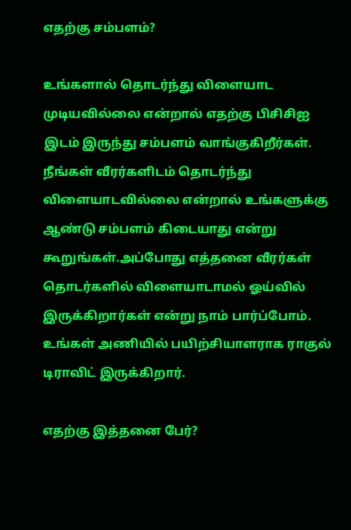எதற்கு சம்பளம்?

உங்களால் தொடர்ந்து விளையாட முடியவில்லை என்றால் எதற்கு பிசிசிஐ இடம் இருந்து சம்பளம் வாங்குகிறீர்கள். நீங்கள் வீரர்களிடம் தொடர்ந்து விளையாடவில்லை என்றால் உங்களுக்கு ஆண்டு சம்பளம் கிடையாது என்று கூறுங்கள்.அப்போது எத்தனை வீரர்கள் தொடர்களில் விளையாடாமல் ஓய்வில் இருக்கிறார்கள் என்று நாம் பார்ப்போம். உங்கள் அணியில் பயிற்சியாளராக ராகுல் டிராவிட் இருக்கிறார்.

எதற்கு இத்தனை பேர்?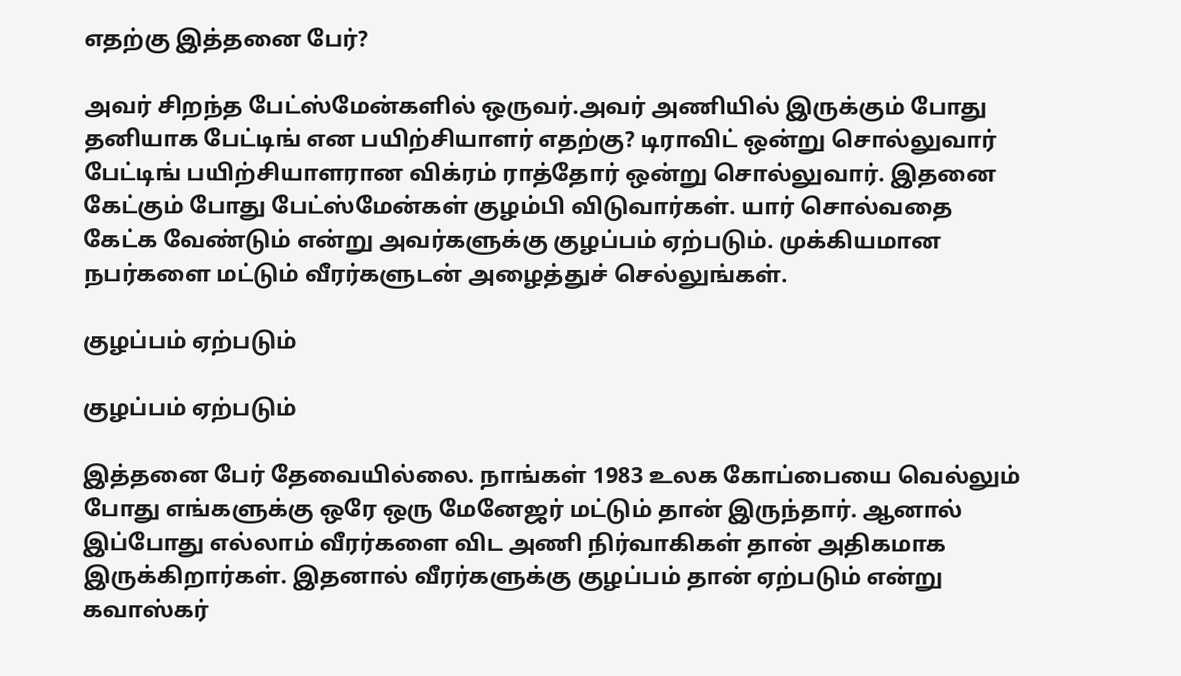எதற்கு இத்தனை பேர்?

அவர் சிறந்த பேட்ஸ்மேன்களில் ஒருவர்.அவர் அணியில் இருக்கும் போது தனியாக பேட்டிங் என பயிற்சியாளர் எதற்கு? டிராவிட் ஒன்று சொல்லுவார் பேட்டிங் பயிற்சியாளரான விக்ரம் ராத்தோர் ஒன்று சொல்லுவார். இதனை கேட்கும் போது பேட்ஸ்மேன்கள் குழம்பி விடுவார்கள். யார் சொல்வதை கேட்க வேண்டும் என்று அவர்களுக்கு குழப்பம் ஏற்படும். முக்கியமான நபர்களை மட்டும் வீரர்களுடன் அழைத்துச் செல்லுங்கள்.

குழப்பம் ஏற்படும்

குழப்பம் ஏற்படும்

இத்தனை பேர் தேவையில்லை. நாங்கள் 1983 உலக கோப்பையை வெல்லும் போது எங்களுக்கு ஒரே ஒரு மேனேஜர் மட்டும் தான் இருந்தார். ஆனால் இப்போது எல்லாம் வீரர்களை விட அணி நிர்வாகிகள் தான் அதிகமாக இருக்கிறார்கள். இதனால் வீரர்களுக்கு குழப்பம் தான் ஏற்படும் என்று கவாஸ்கர்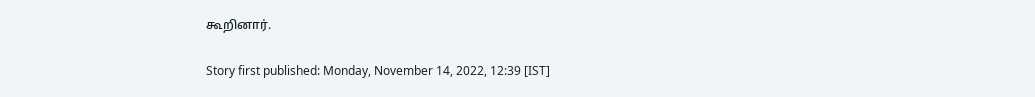கூறினார்.

Story first published: Monday, November 14, 2022, 12:39 [IST]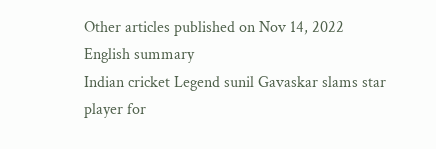Other articles published on Nov 14, 2022
English summary
Indian cricket Legend sunil Gavaskar slams star player for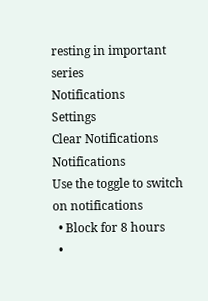resting in important series
Notifications
Settings
Clear Notifications
Notifications
Use the toggle to switch on notifications
  • Block for 8 hours
  •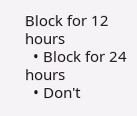Block for 12 hours
  • Block for 24 hours
  • Don't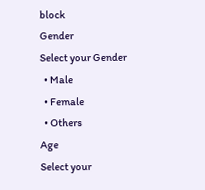block
Gender
Select your Gender
  • Male
  • Female
  • Others
Age
Select your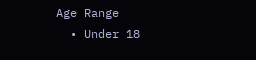Age Range
  • Under 18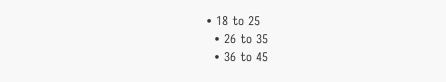• 18 to 25
  • 26 to 35
  • 36 to 45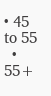• 45 to 55
  • 55+